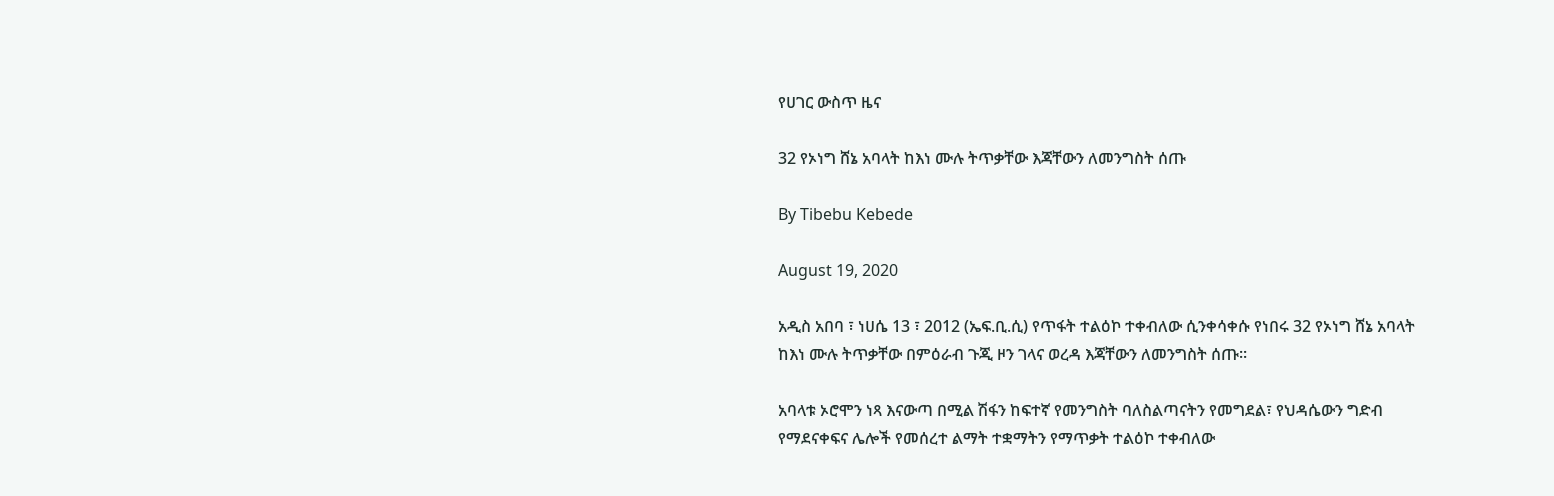የሀገር ውስጥ ዜና

32 የኦነግ ሸኔ አባላት ከእነ ሙሉ ትጥቃቸው እጃቸውን ለመንግስት ሰጡ

By Tibebu Kebede

August 19, 2020

አዲስ አበባ ፣ ነሀሴ 13 ፣ 2012 (ኤፍ.ቢ.ሲ) የጥፋት ተልዕኮ ተቀብለው ሲንቀሳቀሱ የነበሩ 32 የኦነግ ሸኔ አባላት ከእነ ሙሉ ትጥቃቸው በምዕራብ ጉጂ ዞን ገላና ወረዳ እጃቸውን ለመንግስት ሰጡ፡፡

አባላቱ ኦሮሞን ነጻ እናውጣ በሚል ሽፋን ከፍተኛ የመንግስት ባለስልጣናትን የመግደል፣ የህዳሴውን ግድብ የማደናቀፍና ሌሎች የመሰረተ ልማት ተቋማትን የማጥቃት ተልዕኮ ተቀብለው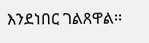እንደነበር ገልጸዋል፡፡